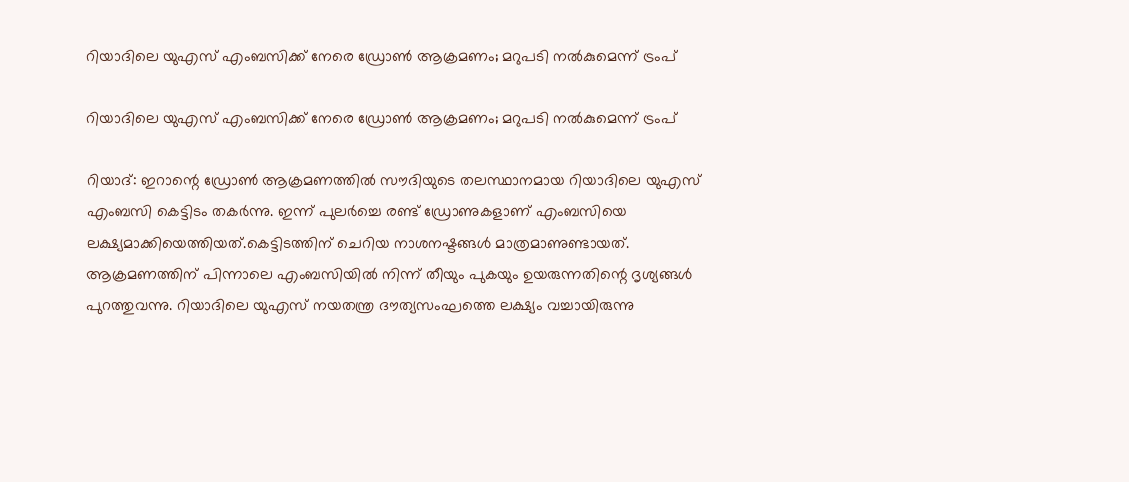റിയാദിലെ യുഎസ് എംബസിക്ക് നേരെ ഡ്രോണ്‍ ആക്രമണം; മറുപടി നല്‍കുമെന്ന് ട്രംപ്

റിയാദിലെ യുഎസ് എംബസിക്ക് നേരെ ഡ്രോണ്‍ ആക്രമണം; മറുപടി നല്‍കുമെന്ന് ട്രംപ്

റിയാദ്: ഇറാന്റെ ‌ഡ്രോണ്‍ ആക്രമണത്തില്‍ സൗദിയുടെ തലസ്ഥാനമായ റിയാദിലെ യുഎസ് എംബസി കെട്ടിടം തകർന്നു. ഇന്ന് പുലർച്ചെ രണ്ട് ഡ്രോണുകളാണ് എംബസിയെ ലക്ഷ്യമാക്കിയെത്തിയത്.കെട്ടിടത്തിന് ചെറിയ നാശനഷ്ടങ്ങള്‍ മാത്രമാണുണ്ടായത്. ആക്രമണത്തിന് പിന്നാലെ എംബസിയില്‍ നിന്ന് തീയും പുകയും ഉയരുന്നതിന്റെ ദൃശ്യങ്ങള്‍ പുറത്തുവന്നു. റിയാദിലെ യുഎസ് നയതന്ത്ര ദൗത്യസംഘത്തെ ലക്ഷ്യം വച്ചായിരുന്നു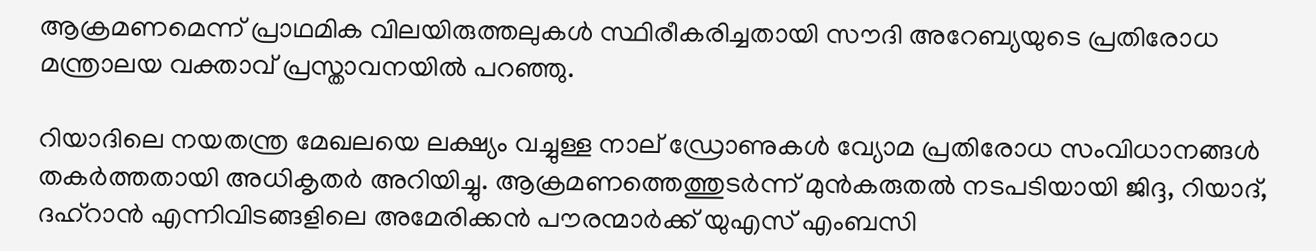ആക്രമണമെന്ന് പ്രാഥമിക വിലയിരുത്തലുകള്‍ സ്ഥിരീകരിച്ചതായി സൗദി അറേബ്യയുടെ പ്രതിരോധ മന്ത്രാലയ വക്താവ് പ്രസ്താവനയില്‍ പറഞ്ഞു.

റിയാദിലെ നയതന്ത്ര മേഖലയെ ലക്ഷ്യം വച്ചുള്ള നാല് ഡ്രോണുകള്‍ വ്യോമ പ്രതിരോധ സംവിധാനങ്ങള്‍ തകർത്തതായി അധികൃതർ അറിയിച്ചു. ആക്രമണത്തെത്തുടർന്ന് മുൻകരുതല്‍ നടപടിയായി ജിദ്ദ, റിയാദ്, ദഹ്‌റാൻ എന്നിവിടങ്ങളിലെ അമേരിക്കൻ പൗരന്മാർക്ക് യുഎസ് എംബസി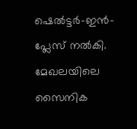ഷെല്‍ട്ടർ-ഇൻ-പ്ലേസ് നല്‍കി. മേഖലയിലെ സൈനിക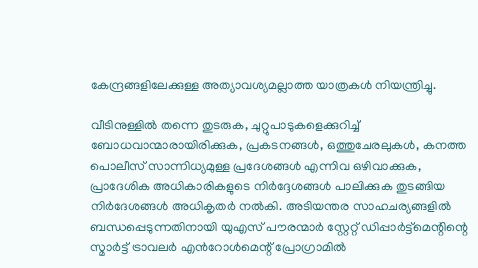കേന്ദ്രങ്ങളിലേക്കുള്ള അത്യാവശ്യമല്ലാത്ത യാത്രകള്‍ നിയന്ത്രിച്ചു.

വീടിനുള്ളില്‍ തന്നെ തുടരുക, ചുറ്റുപാടുകളെക്കുറിച്ച്‌ ബോധവാന്മാരായിരിക്കുക, പ്രകടനങ്ങള്‍, ഒത്തുചേരലുകള്‍, കനത്ത പൊലീസ് സാന്നിധ്യമുള്ള പ്രദേശങ്ങള്‍ എന്നിവ ഒഴിവാക്കുക, പ്രാദേശിക അധികാരികളുടെ നിർദ്ദേശങ്ങള്‍ പാലിക്കുക തുടങ്ങിയ നിർദേശങ്ങള്‍ അധികൃതർ നല്‍കി. അടിയന്തര സാഹചര്യങ്ങളില്‍ ബന്ധപ്പെടുന്നതിനായി യുഎസ് പൗരന്മാർ സ്റ്റേറ്റ് ഡിപ്പാർട്ട്‌മെന്റിന്റെ സ്മാർട്ട് ട്രാവലർ എൻറോള്‍മെന്റ് പ്രോഗ്രാമില്‍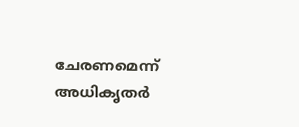ചേരണമെന്ന് അധികൃതർ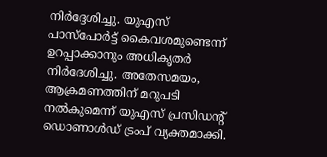നിർദ്ദേശിച്ചു. യുഎസ് പാസ്‌പോർട്ട് കൈവശമുണ്ടെന്ന് ഉറപ്പാക്കാനും അധികൃതർ നിർദേശിച്ചു. അതേസമയം, ആക്രമണത്തിന് മറുപടി നല്‍കുമെന്ന് യുഎസ് പ്രസിഡന്റ് ഡൊണാള്‍ഡ് ട്രംപ് വ്യക്തമാക്കി.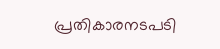പ്രതികാരനടപടി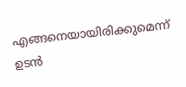എങ്ങനെയായിരിക്കുമെന്ന് ഉടൻ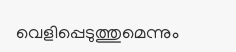വെളിപ്പെടുത്തുമെന്നും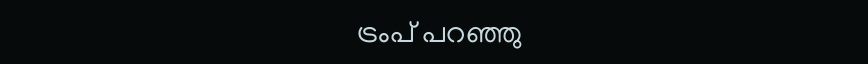ട്രംപ് പറഞ്ഞു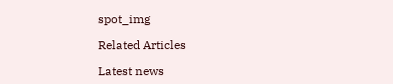spot_img

Related Articles

Latest news